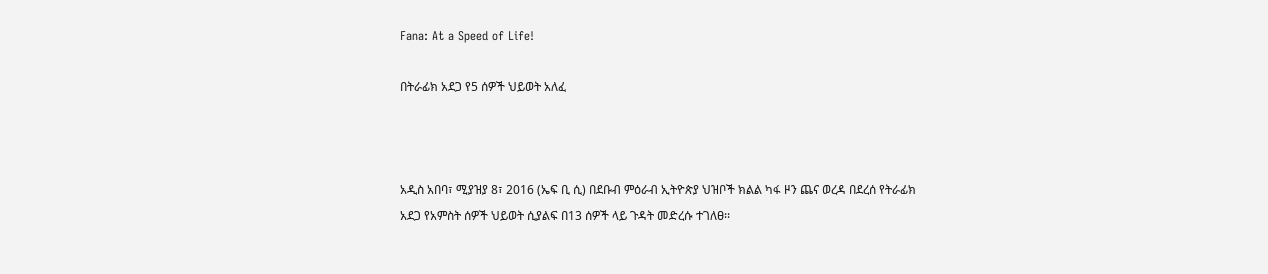Fana: At a Speed of Life!

በትራፊክ አደጋ የ5 ሰዎች ህይወት አለፈ



አዲስ አበባ፣ ሚያዝያ 8፣ 2016 (ኤፍ ቢ ሲ) በደቡብ ምዕራብ ኢትዮጵያ ህዝቦች ክልል ካፋ ዞን ጨና ወረዳ በደረሰ የትራፊክ አደጋ የአምስት ሰዎች ህይወት ሲያልፍ በ13 ሰዎች ላይ ጉዳት መድረሱ ተገለፀ፡፡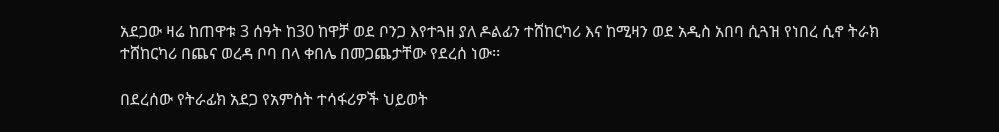አደጋው ዛሬ ከጠዋቱ 3 ሰዓት ከ30 ከዋቻ ወደ ቦንጋ እየተጓዘ ያለ ዶልፊን ተሸከርካሪ እና ከሚዛን ወደ አዲስ አበባ ሲጓዝ የነበረ ሲኖ ትራክ ተሸከርካሪ በጨና ወረዳ ቦባ በላ ቀበሌ በመጋጨታቸው የደረሰ ነው፡፡

በደረሰው የትራፊክ አደጋ የአምስት ተሳፋሪዎች ህይወት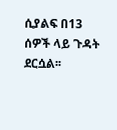ሲያልፍ በ13 ሰዎች ላይ ጉዳት ደርሷል፡፡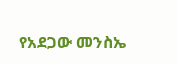የአደጋው መንስኤ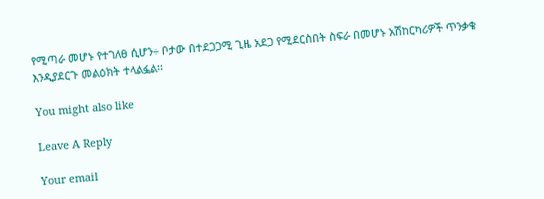የሚጣራ መሆኑ የተገለፀ ሲሆን÷ ቦታው በተደጋጋሚ ጊዜ አደጋ የሚደርስበት ስፍራ በመሆኑ አሽከርካሪዎች ጥንቃቄ እንዲያደርጉ መልዕክት ተላልፏል፡፡

You might also like

Leave A Reply

Your email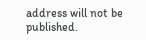address will not be published.